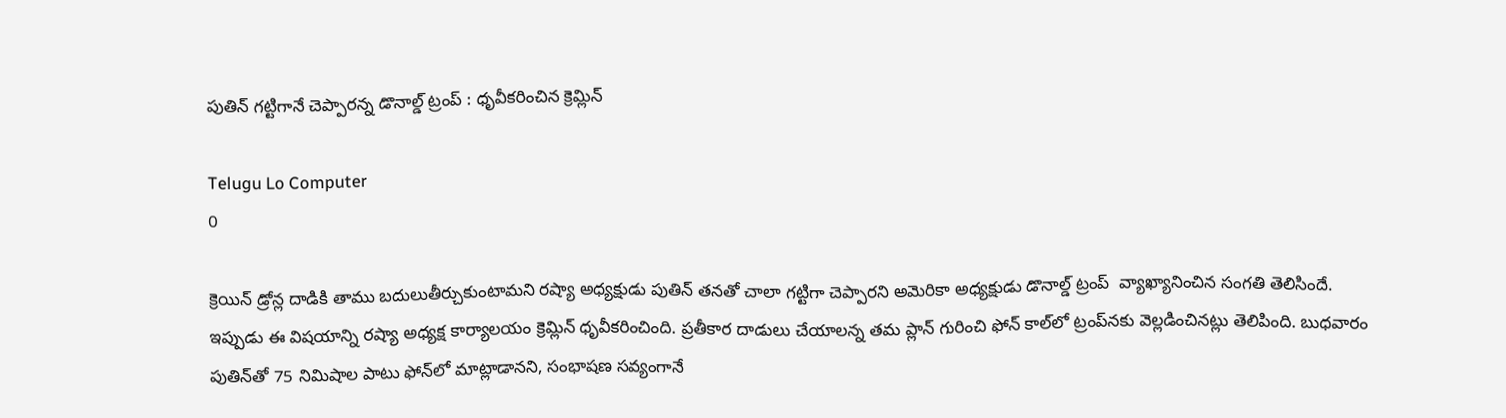పుతిన్‌ గట్టిగానే చెప్పారన్న డొనాల్డ్‌ ట్రంప్‌ : ధృవీకరించిన క్రెమ్లిన్‌

Telugu Lo Computer
0

క్రెయిన్‌ డ్రోన్ల దాడికి తాము బదులుతీర్చుకుంటామని రష్యా అధ్యక్షుడు పుతిన్‌ తనతో చాలా గట్టిగా చెప్పారని అమెరికా అధ్యక్షుడు డొనాల్డ్‌ ట్రంప్‌  వ్యాఖ్యానించిన సంగతి తెలిసిందే. ఇప్పుడు ఈ విషయాన్ని రష్యా అధ్యక్ష కార్యాలయం క్రెమ్లిన్ ధృవీకరించింది. ప్రతీకార దాడులు చేయాలన్న తమ ప్లాన్‌ గురించి ఫోన్‌ కాల్‌లో ట్రంప్‌నకు వెల్లడించినట్లు తెలిపింది. బుధవారం పుతిన్‌తో 75 నిమిషాల పాటు ఫోన్‌లో మాట్లాడానని, సంభాషణ సవ్యంగానే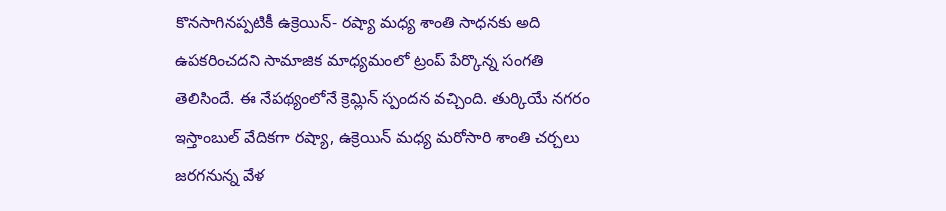కొనసాగినప్పటికీ ఉక్రెయిన్‌- రష్యా మధ్య శాంతి సాధనకు అది ఉపకరించదని సామాజిక మాధ్యమంలో ట్రంప్‌ పేర్కొన్న సంగతి తెలిసిందే. ఈ నేపథ్యంలోనే క్రెమ్లిన్ స్పందన వచ్చింది. తుర్కియే నగరం ఇస్తాంబుల్‌ వేదికగా రష్యా, ఉక్రెయిన్‌ మధ్య మరోసారి శాంతి చర్చలు జరగనున్న వేళ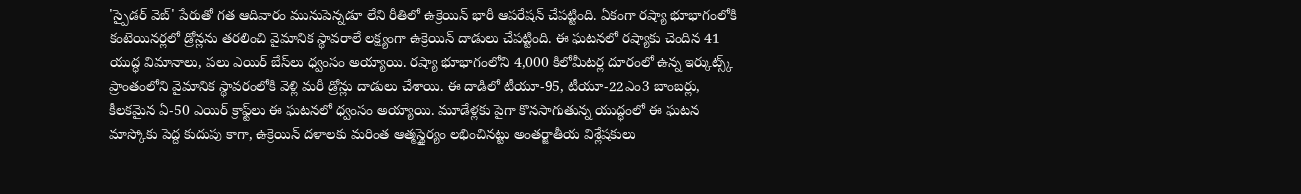'స్పైడర్‌ వెబ్‌' పేరుతో గత ఆదివారం మునుపెన్నడూ లేని రీతిలో ఉక్రెయిన్‌ భారీ ఆపరేషన్‌ చేపట్టింది. ఏకంగా రష్యా భూభాగంలోకి కంటెయినర్లలో డ్రోన్లను తరలించి వైమానిక స్థావరాలే లక్ష్యంగా ఉక్రెయిన్‌ దాడులు చేపట్టింది. ఈ ఘటనలో రష్యాకు చెందిన 41 యుద్ధ విమానాలు, పలు ఎయిర్‌ బేస్‌లు ధ్వంసం అయ్యాయి. రష్యా భూభాగంలోని 4,000 కిలోమీటర్ల దూరంలో ఉన్న ఇర్కుట్స్క్‌ ప్రాంతంలోని వైమానిక స్థావరంలోకి వెళ్లి మరీ డ్రోన్లు దాడులు చేశాయి. ఈ దాడిలో టీయూ-95, టీయూ-22ఎం3 బాంబర్లు, కీలకమైన ఏ-50 ఎయిర్‌ క్రాఫ్ట్‌లు ఈ ఘటనలో ధ్వంసం అయ్యాయి. మూడేళ్లకు పైగా కొనసాగుతున్న యుద్ధంలో ఈ ఘటన మాస్కోకు పెద్ద కుదుపు కాగా, ఉక్రెయిన్‌ దళాలకు మరింత ఆత్మస్థైర్యం లభించినట్టు అంతర్జాతీయ విశ్లేషకులు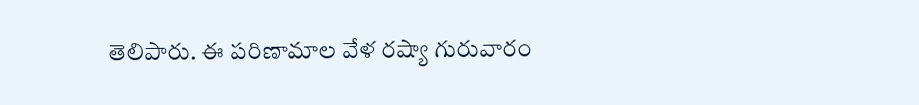తెలిపారు. ఈ పరిణామాల వేళ రష్యా గురువారం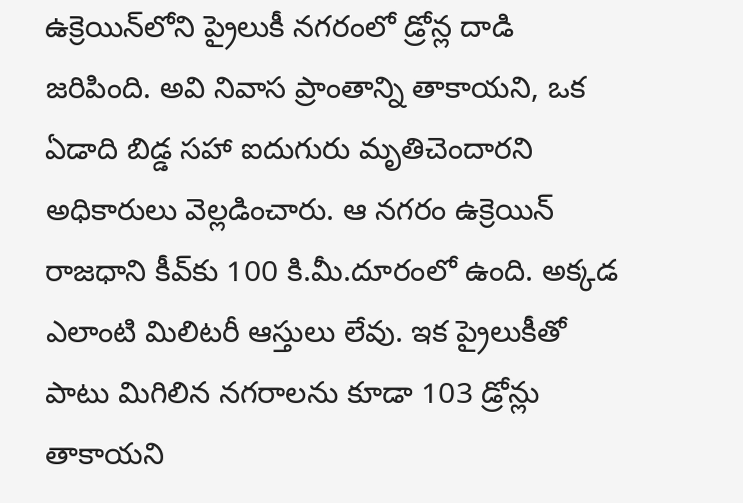ఉక్రెయిన్‌లోని ప్రైలుకీ నగరంలో డ్రోన్ల దాడి జరిపింది. అవి నివాస ప్రాంతాన్ని తాకాయని, ఒక ఏడాది బిడ్డ సహా ఐదుగురు మృతిచెందారని అధికారులు వెల్లడించారు. ఆ నగరం ఉక్రెయిన్‌ రాజధాని కీవ్‌కు 100 కి.మీ.దూరంలో ఉంది. అక్కడ ఎలాంటి మిలిటరీ ఆస్తులు లేవు. ఇక ప్రైలుకీతో పాటు మిగిలిన నగరాలను కూడా 103 డ్రోన్లు తాకాయని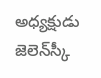అధ్యక్షుడు జెలెన్‌స్కీ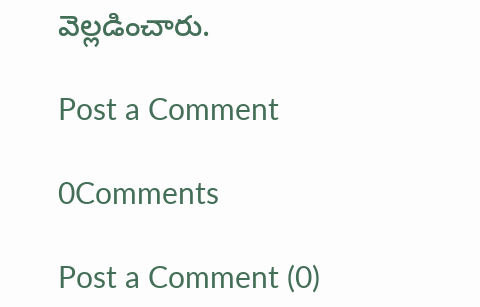వెల్లడించారు.

Post a Comment

0Comments

Post a Comment (0)